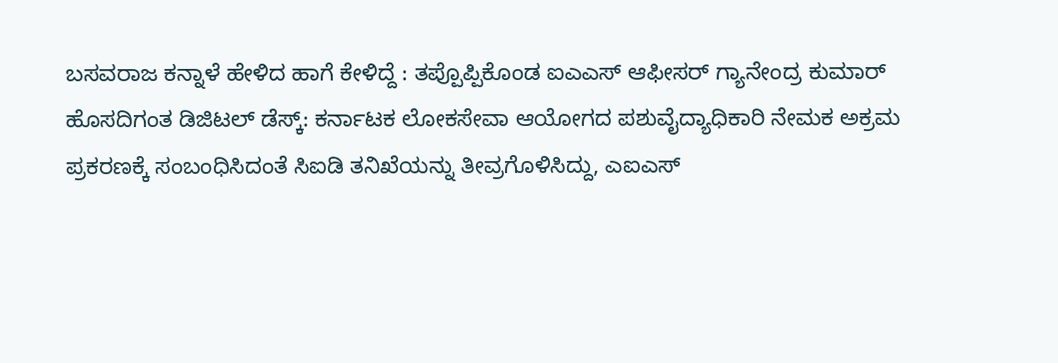ಬಸವರಾಜ ಕನ್ನಾಳೆ ಹೇಳಿದ ಹಾಗೆ ಕೇಳಿದ್ದೆ : ತಪ್ಪೊಪ್ಪಿಕೊಂಡ ಐಎಎಸ್ ಆಫೀಸರ್ ಗ್ಯಾನೇಂದ್ರ ಕುಮಾರ್
ಹೊಸದಿಗಂತ ಡಿಜಿಟಲ್ ಡೆಸ್ಕ್: ಕರ್ನಾಟಕ ಲೋಕಸೇವಾ ಆಯೋಗದ ಪಶುವೈದ್ಯಾಧಿಕಾರಿ ನೇಮಕ ಅಕ್ರಮ ಪ್ರಕರಣಕ್ಕೆ ಸಂಬಂಧಿಸಿದಂತೆ ಸಿಐಡಿ ತನಿಖೆಯನ್ನು ತೀವ್ರಗೊಳಿಸಿದ್ದು, ಎಐಎಸ್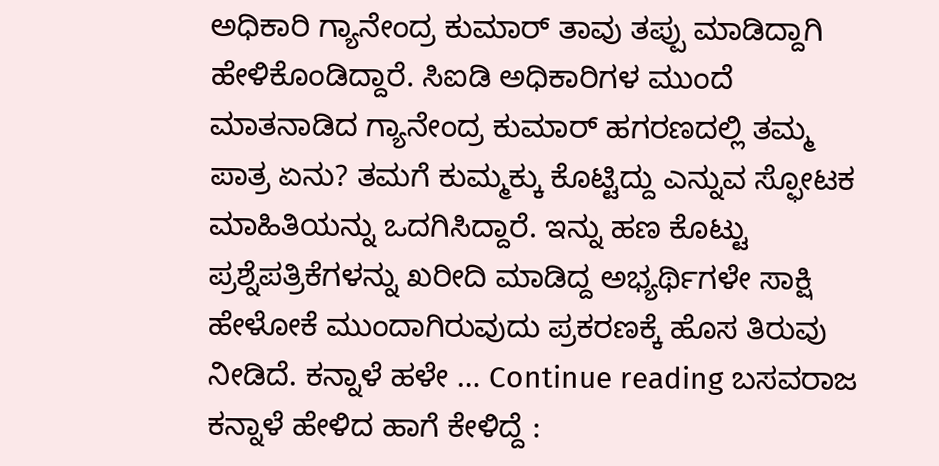ಅಧಿಕಾರಿ ಗ್ಯಾನೇಂದ್ರ ಕುಮಾರ್ ತಾವು ತಪ್ಪು ಮಾಡಿದ್ದಾಗಿ ಹೇಳಿಕೊಂಡಿದ್ದಾರೆ. ಸಿಐಡಿ ಅಧಿಕಾರಿಗಳ ಮುಂದೆ ಮಾತನಾಡಿದ ಗ್ಯಾನೇಂದ್ರ ಕುಮಾರ್ ಹಗರಣದಲ್ಲಿ ತಮ್ಮ ಪಾತ್ರ ಏನು? ತಮಗೆ ಕುಮ್ಮಕ್ಕು ಕೊಟ್ಟಿದ್ದು ಎನ್ನುವ ಸ್ಫೋಟಕ ಮಾಹಿತಿಯನ್ನು ಒದಗಿಸಿದ್ದಾರೆ. ಇನ್ನು ಹಣ ಕೊಟ್ಟು ಪ್ರಶ್ನೆಪತ್ರಿಕೆಗಳನ್ನು ಖರೀದಿ ಮಾಡಿದ್ದ ಅಭ್ಯರ್ಥಿಗಳೇ ಸಾಕ್ಷಿ ಹೇಳೋಕೆ ಮುಂದಾಗಿರುವುದು ಪ್ರಕರಣಕ್ಕೆ ಹೊಸ ತಿರುವು ನೀಡಿದೆ. ಕನ್ನಾಳೆ ಹಳೇ … Continue reading ಬಸವರಾಜ ಕನ್ನಾಳೆ ಹೇಳಿದ ಹಾಗೆ ಕೇಳಿದ್ದೆ :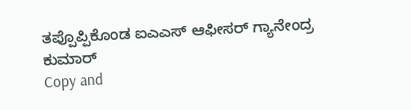ತಪ್ಪೊಪ್ಪಿಕೊಂಡ ಐಎಎಸ್ ಆಫೀಸರ್ ಗ್ಯಾನೇಂದ್ರ ಕುಮಾರ್
Copy and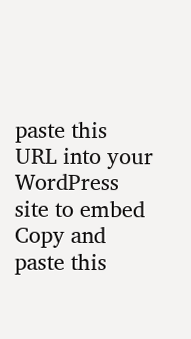paste this URL into your WordPress site to embed
Copy and paste this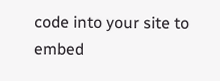code into your site to embed